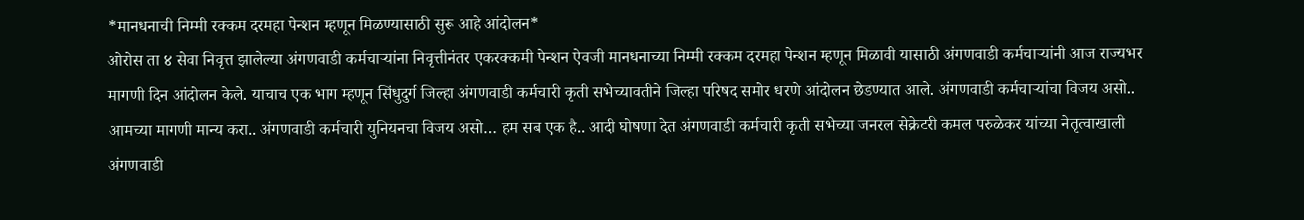*मानधनाची निम्मी रक्कम दरमहा पेन्शन म्हणून मिळण्यासाठी सुरू आहे आंदोलन*
ओरोस ता ४ सेवा निवृत्त झालेल्या अंगणवाडी कर्मचाऱ्यांना निवृत्तीनंतर एकरक्कमी पेन्शन ऐवजी मानधनाच्या निम्मी रक्कम दरमहा पेन्शन म्हणून मिळावी यासाठी अंगणवाडी कर्मचाऱ्यांनी आज राज्यभर मागणी दिन आंदोलन केले. याचाच एक भाग म्हणून सिंधुदुर्ग जिल्हा अंगणवाडी कर्मचारी कृती सभेच्यावतीने जिल्हा परिषद समोर धरणे आंदोलन छेडण्यात आले. अंगणवाडी कर्मचाऱ्यांचा विजय असो.. आमच्या मागणी मान्य करा.. अंगणवाडी कर्मचारी युनियनचा विजय असो… हम सब एक है.. आदी घोषणा देत अंगणवाडी कर्मचारी कृती सभेच्या जनरल सेक्रेटरी कमल परुळेकर यांच्या नेतृत्वाखाली अंगणवाडी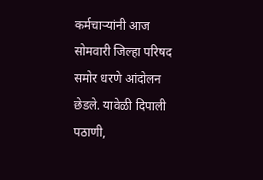कर्मचाऱ्यांनी आज सोमवारी जिल्हा परिषद समोर धरणे आंदोलन छेडले. यावेळी दिपाली पठाणी,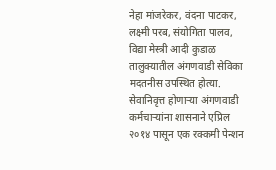नेहा मांजरेकर, वंदना पाटकर, लक्ष्मी परब, संयोगिता पालव, विद्या मेस्त्री आदी कुडाळ तालुक्यातील अंगणवाडी सेविका मदतनीस उपस्थित होत्या. सेवानिवृत्त होणाऱ्या अंगणवाडी कर्मचाऱ्यांना शासनाने एप्रिल २०१४ पासून एक रक्कमी पेन्शन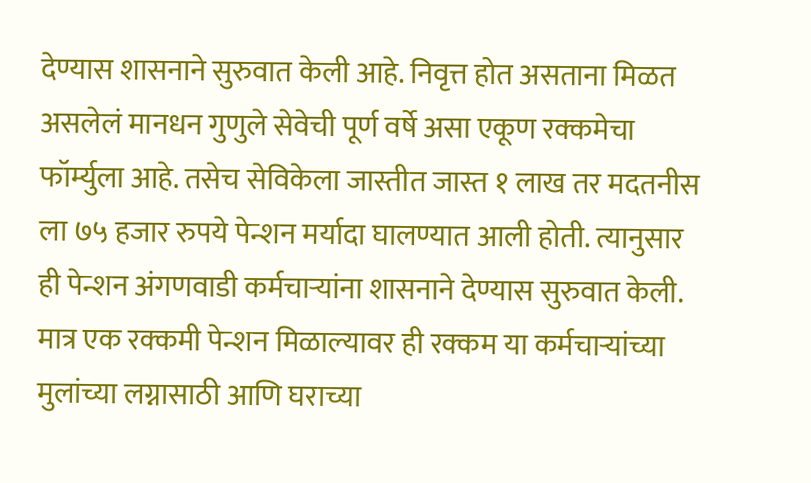देण्यास शासनाने सुरुवात केली आहे. निवृत्त होत असताना मिळत असलेलं मानधन गुणुले सेवेची पूर्ण वर्षे असा एकूण रक्कमेचा फॉर्म्युला आहे. तसेच सेविकेला जास्तीत जास्त १ लाख तर मदतनीस ला ७५ हजार रुपये पेन्शन मर्यादा घालण्यात आली होती. त्यानुसार ही पेन्शन अंगणवाडी कर्मचाऱ्यांना शासनाने देण्यास सुरुवात केली. मात्र एक रक्कमी पेन्शन मिळाल्यावर ही रक्कम या कर्मचाऱ्यांच्या मुलांच्या लग्नासाठी आणि घराच्या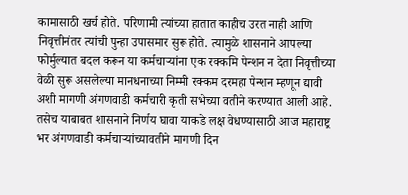कामासाठी खर्च होते. परिणामी त्यांच्या हातात काहीच उरत नाही आणि निवृत्तीनंतर त्यांची पुन्हा उपासमार सुरू होते. त्यामुळे शासनाने आपल्या फोर्मुल्यात बदल करून या कर्मचाऱ्यांना एक रक्कमि पेन्शन न देता निवृत्तीच्या वेळी सुरू असलेल्या मानधनाच्या निम्मी रक्कम दरमहा पेन्शन म्हणून द्यावी अशी मागणी अंगणवाडी कर्मचारी कृती सभेच्या वतीने करण्यात आली आहे. तसेच याबाबत शासनाने निर्णय घावा याकडे लक्ष वेधण्यासाठी आज महाराष्ट्र भर अंगणवाडी कर्मचाऱ्यांच्यावतीने मागणी दिन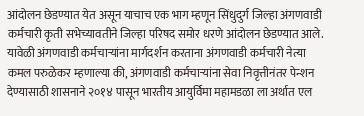आंदोलन छेडण्यात येत असून याचाच एक भाग म्हणून सिंधुदुर्ग जिल्हा अंगणवाडी कर्मचारी कृती सभेच्यावतीने जिल्हा परिषद समोर धरणे आंदोलन छेडण्यात आले. यावेळी अंगणवाडी कर्मचाऱ्यांना मार्गदर्शन करताना अंगणवाडी कर्मचारी नेत्या कमल परुळेकर म्हणाल्या की, अंगणवाडी कर्मचाऱ्यांना सेवा निवृत्तीनंतर पेन्शन देण्यासाठी शासनाने २०१४ पासून भारतीय आयुर्विमा महामडळा ला अर्थात एल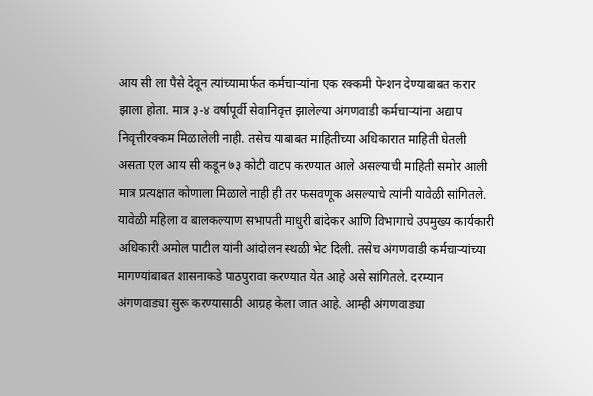आय सी ला पैसे देवून त्यांच्यामार्फत कर्मचाऱ्यांना एक रक्कमी पेन्शन देण्याबाबत करार झाला होता. मात्र ३-४ वर्षापूर्वी सेवानिवृत्त झालेल्या अंगणवाडी कर्मचाऱ्यांना अद्याप निवृत्तीरक्कम मिळालेली नाही. तसेच याबाबत माहितीच्या अधिकारात माहिती घेतली असता एल आय सी कडून ७३ कोटी वाटप करण्यात आले असल्याची माहिती समोर आली मात्र प्रत्यक्षात कोणाला मिळाले नाही ही तर फसवणूक असल्याचे त्यांनी यावेळी सांगितले. यावेळी महिला व बालकल्याण सभापती माधुरी बांदेकर आणि विभागाचे उपमुख्य कार्यकारी अधिकारी अमोल पाटील यांनी आंदोलन स्थळी भेट दिली. तसेच अंगणवाडी कर्मचाऱ्यांच्या मागण्यांबाबत शासनाकडे पाठपुरावा करण्यात येत आहे असे सांगितले. दरम्यान अंगणवाड्या सुरू करण्यासाठी आग्रह केला जात आहे. आम्ही अंगणवाड्या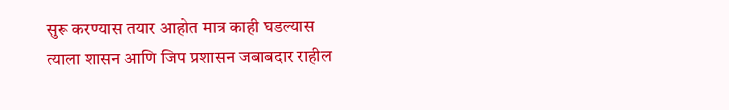सुरू करण्यास तयार आहोत मात्र काही घडल्यास त्याला शासन आणि जिप प्रशासन जबाबदार राहील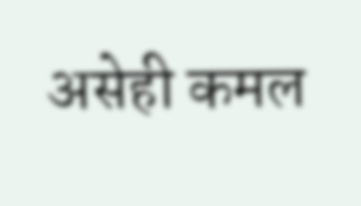असेही कमल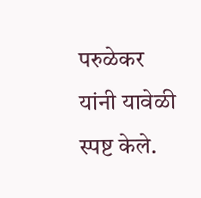परुळेकर यांनी यावेळी स्पष्ट केले.